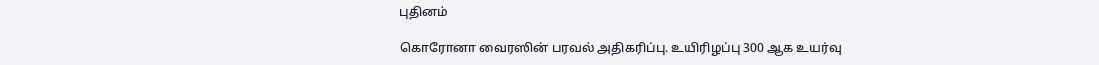புதினம்

கொரோனா வைரஸின் பரவல் அதிகரிப்பு. உயிரிழப்பு 300 ஆக உயர்வு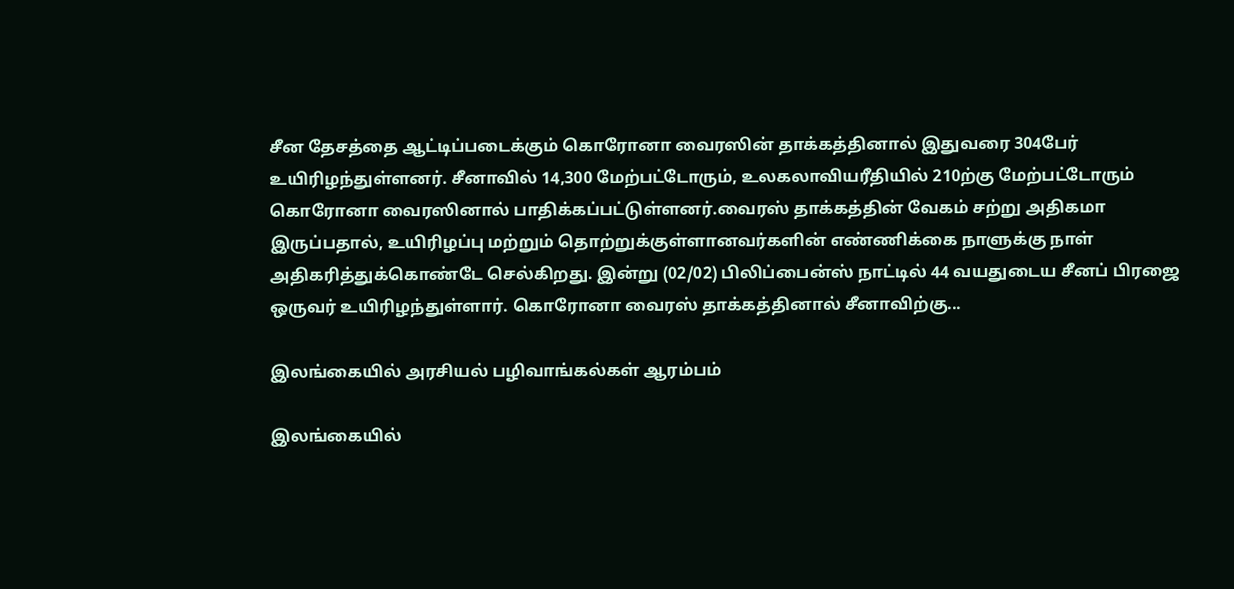சீன தேசத்தை ஆட்டிப்படைக்கும் கொரோனா வைரஸின் தாக்கத்தினால் இதுவரை 304பேர் உயிரிழந்துள்ளனர். சீனாவில் 14,300 மேற்பட்டோரும், உலகலாவியரீதியில் 210ற்கு மேற்பட்டோரும் கொரோனா வைரஸினால் பாதிக்கப்பட்டுள்ளனர்.வைரஸ் தாக்கத்தின் வேகம் சற்று அதிகமா இருப்பதால், உயிரிழப்பு மற்றும் தொற்றுக்குள்ளானவர்களின் எண்ணிக்கை நாளுக்கு நாள் அதிகரித்துக்கொண்டே செல்கிறது. இன்று (02/02) பிலிப்பைன்ஸ் நாட்டில் 44 வயதுடைய சீனப் பிரஜை ஒருவர் உயிரிழந்துள்ளார். கொரோனா வைரஸ் தாக்கத்தினால் சீனாவிற்கு...

இலங்கையில் அரசியல் பழிவாங்கல்கள் ஆரம்பம்

இலங்கையில்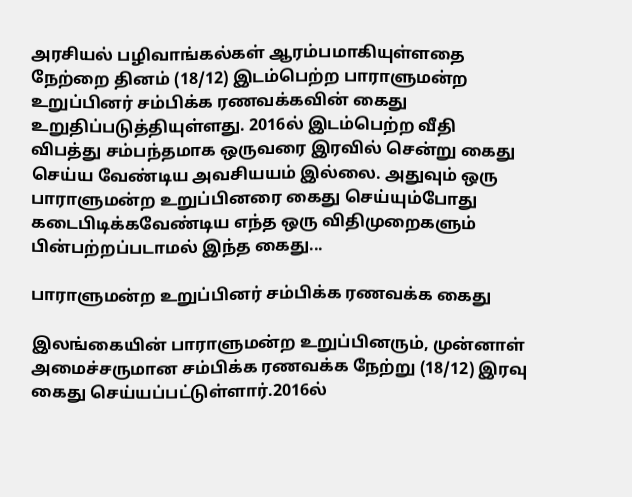அரசியல் பழிவாங்கல்கள் ஆரம்பமாகியுள்ளதை நேற்றை தினம் (18/12) இடம்பெற்ற பாராளுமன்ற உறுப்பினர் சம்பிக்க ரணவக்கவின் கைது உறுதிப்படுத்தியுள்ளது. 2016ல் இடம்பெற்ற வீதி விபத்து சம்பந்தமாக ஒருவரை இரவில் சென்று கைது செய்ய வேண்டிய அவசியயம் இல்லை. அதுவும் ஒரு பாராளுமன்ற உறுப்பினரை கைது செய்யும்போது கடைபிடிக்கவேண்டிய எந்த ஒரு விதிமுறைகளும் பின்பற்றப்படாமல் இந்த கைது...

பாராளுமன்ற உறுப்பினர் சம்பிக்க ரணவக்க கைது

இலங்கையின் பாராளுமன்ற உறுப்பினரும், முன்னாள் அமைச்சருமான சம்பிக்க ரணவக்க நேற்று (18/12) இரவு கைது செய்யப்பட்டுள்ளார்.2016ல்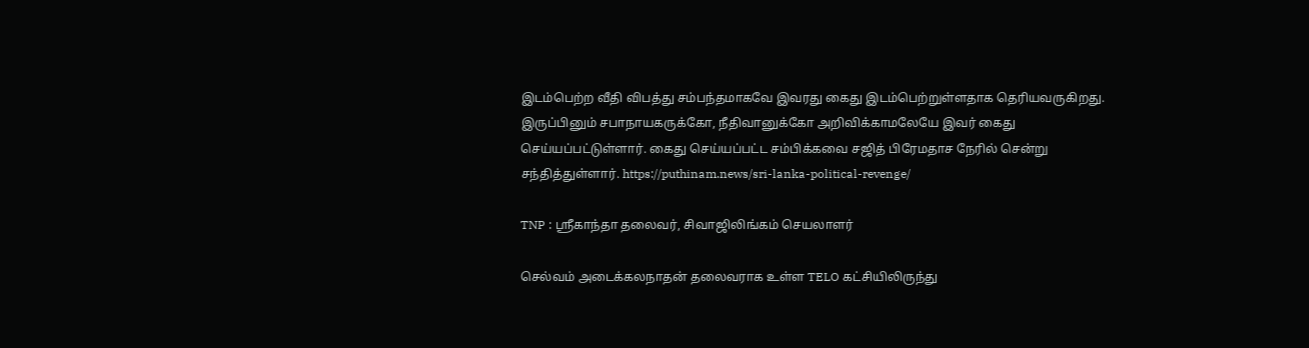இடம்பெற்ற வீதி விபத்து சம்பந்தமாகவே இவரது கைது இடம்பெற்றுள்ளதாக தெரியவருகிறது. இருப்பினும் சபாநாயகருக்கோ, நீதிவானுக்கோ அறிவிக்காமலேயே இவர் கைது செய்யப்பட்டுள்ளார். கைது செய்யப்பட்ட சம்பிக்கவை சஜித் பிரேமதாச நேரில் சென்று சந்தித்துள்ளார். https://puthinam.news/sri-lanka-political-revenge/

TNP : ஸ்ரீகாந்தா தலைவர், சிவாஜிலிங்கம் செயலாளர்

செல்வம் அடைக்கலநாதன் தலைவராக உள்ள TELO கட்சியிலிருந்து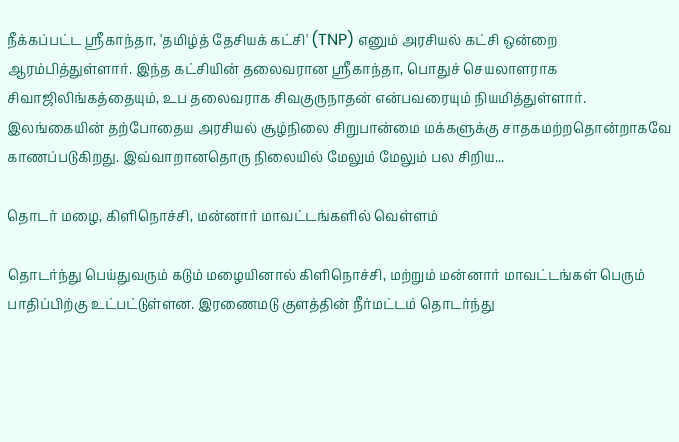நீக்கப்பட்ட ஸ்ரீகாந்தா, 'தமிழ்த் தேசியக் கட்சி' (TNP) எனும் அரசியல் கட்சி ஒன்றை ஆரம்பித்துள்ளார். இந்த கட்சியின் தலைவரான ஸ்ரீகாந்தா, பொதுச் செயலாளராக சிவாஜிலிங்கத்தையும், உப தலைவராக சிவகுருநாதன் என்பவரையும் நியமித்துள்ளார். இலங்கையின் தற்போதைய அரசியல் சூழ்நிலை சிறுபான்மை மக்களுக்கு சாதகமற்றதொன்றாகவே காணப்படுகிறது. இவ்வாறானதொரு நிலையில் மேலும் மேலும் பல சிறிய...

தொடர் மழை, கிளிநொச்சி, மன்னார் மாவட்டங்களில் வெள்ளம்

தொடர்ந்து பெய்துவரும் கடும் மழையினால் கிளிநொச்சி, மற்றும் மன்னார் மாவட்டங்கள் பெரும் பாதிப்பிற்கு உட்பட்டுள்ளன. இரணைமடு குளத்தின் நீர்மட்டம் தொடர்ந்து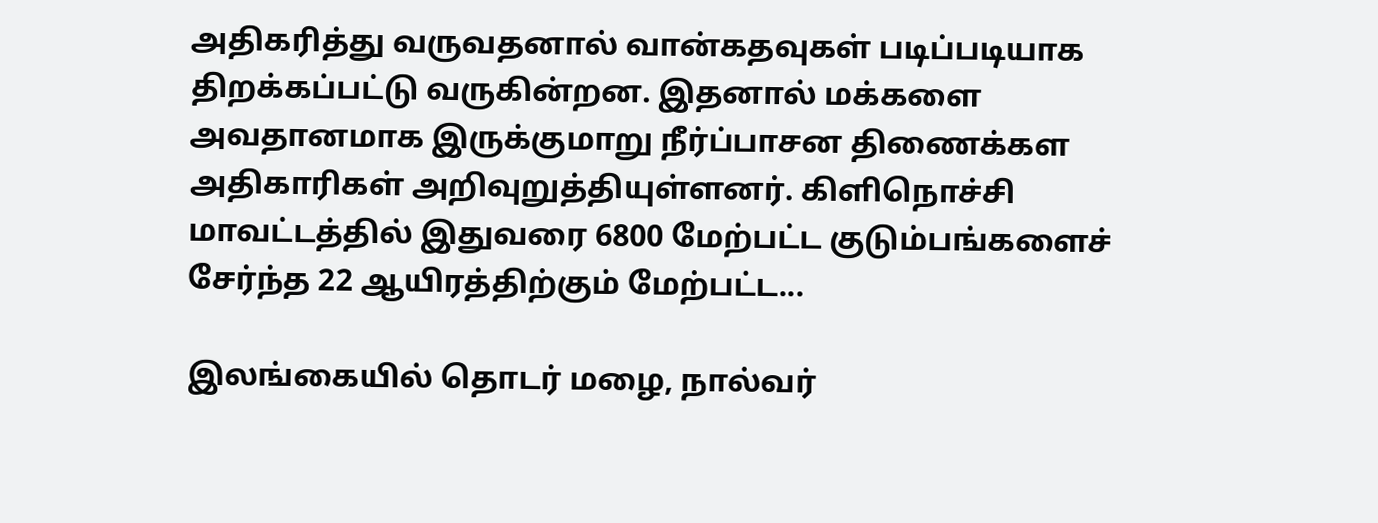அதிகரித்து வருவதனால் வான்கதவுகள் படிப்படியாக திறக்கப்பட்டு வருகின்றன. இதனால் மக்களை அவதானமாக இருக்குமாறு நீர்ப்பாசன திணைக்கள அதிகாரிகள் அறிவுறுத்தியுள்ளனர். கிளிநொச்சி மாவட்டத்தில் இதுவரை 6800 மேற்பட்ட குடும்பங்களைச் சேர்ந்த 22 ஆயிரத்திற்கும் மேற்பட்ட...

இலங்கையில் தொடர் மழை, நால்வர்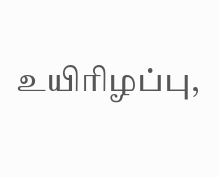உயிரிழப்பு,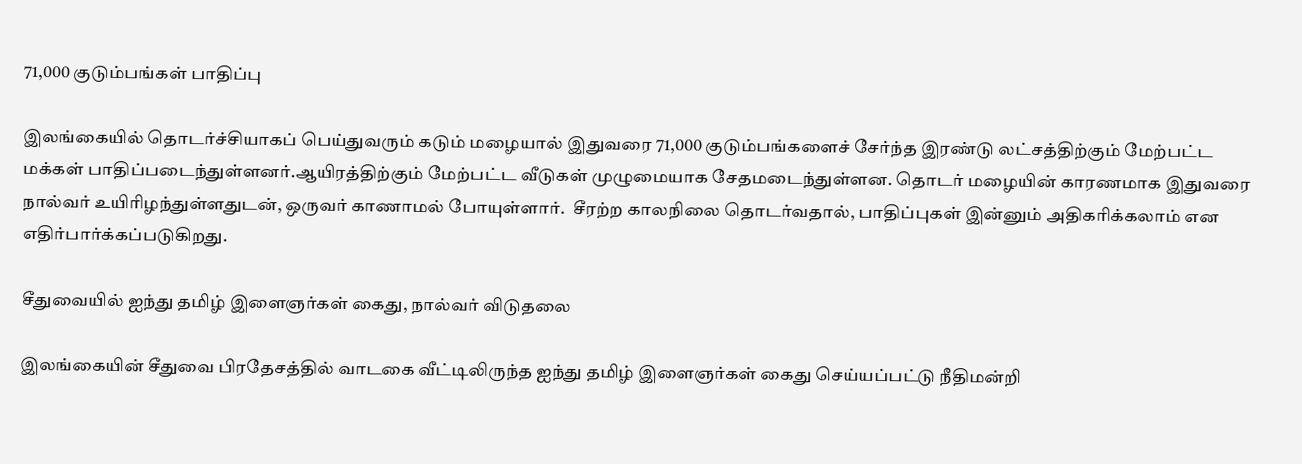71,000 குடும்பங்கள் பாதிப்பு

இலங்கையில் தொடர்ச்சியாகப் பெய்துவரும் கடும் மழையால் இதுவரை 71,000 குடும்பங்களைச் சேர்ந்த இரண்டு லட்சத்திற்கும் மேற்பட்ட மக்கள் பாதிப்படைந்துள்ளனர்.ஆயிரத்திற்கும் மேற்பட்ட வீடுகள் முழுமையாக சேதமடைந்துள்ளன. தொடர் மழையின் காரணமாக இதுவரை நால்வர் உயிரிழந்துள்ளதுடன், ஒருவர் காணாமல் போயுள்ளார்.  சீரற்ற காலநிலை தொடர்வதால், பாதிப்புகள் இன்னும் அதிகரிக்கலாம் என எதிர்பார்க்கப்படுகிறது.

சீதுவையில் ஐந்து தமிழ் இளைஞர்கள் கைது, நால்வர் விடுதலை

இலங்கையின் சீதுவை பிரதேசத்தில் வாடகை வீட்டிலிருந்த ஐந்து தமிழ் இளைஞர்கள் கைது செய்யப்பட்டு நீதிமன்றி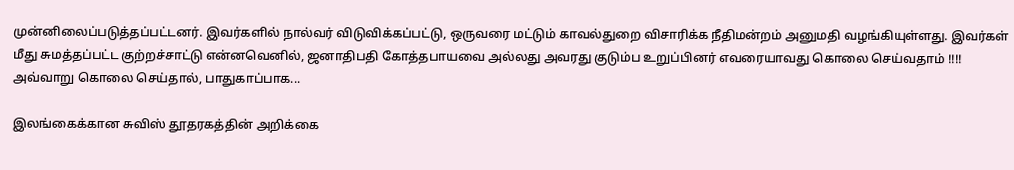முன்னிலைப்படுத்தப்பட்டனர். இவர்களில் நால்வர் விடுவிக்கப்பட்டு, ஒருவரை மட்டும் காவல்துறை விசாரிக்க நீதிமன்றம் அனுமதி வழங்கியுள்ளது. இவர்கள் மீது சுமத்தப்பட்ட குற்றச்சாட்டு என்னவெனில், ஜனாதிபதி கோத்தபாயவை அல்லது அவரது குடும்ப உறுப்பினர் எவரையாவது கொலை செய்வதாம் !!!! அவ்வாறு கொலை செய்தால், பாதுகாப்பாக...

இலங்கைக்கான சுவிஸ் தூதரகத்தின் அறிக்கை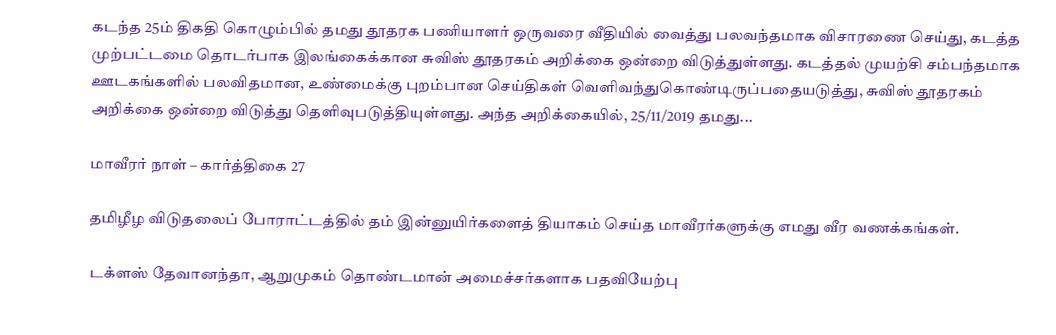கடந்த 25ம் திகதி கொழும்பில் தமது தூதரக பணியாளர் ஒருவரை வீதியில் வைத்து பலவந்தமாக விசாரணை செய்து, கடத்த முற்பட்டமை தொடர்பாக இலங்கைக்கான சுவிஸ் தூதரகம் அறிக்கை ஒன்றை விடுத்துள்ளது. கடத்தல் முயற்சி சம்பந்தமாக ஊடகங்களில் பலவிதமான, உண்மைக்கு புறம்பான செய்திகள் வெளிவந்துகொண்டிருப்பதையடுத்து, சுவிஸ் தூதரகம் அறிக்கை ஒன்றை விடுத்து தெளிவுபடுத்தியுள்ளது. அந்த அறிக்கையில், 25/11/2019 தமது...

மாவீரர் நாள் – கார்த்திகை 27

தமிழீழ விடுதலைப் போராட்டத்தில் தம் இன்னுயிர்களைத் தியாகம் செய்த மாவீரர்களுக்கு எமது வீர வணக்கங்கள்.

டக்ளஸ் தேவானந்தா, ஆறுமுகம் தொண்டமான் அமைச்சர்களாக பதவியேற்பு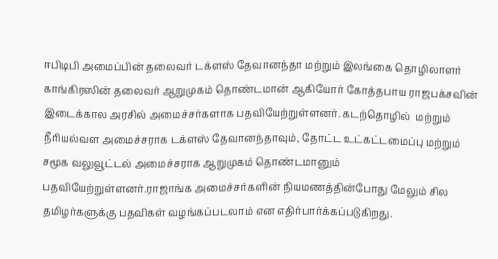ஈபிடிபி அமைப்பின் தலைவர் டக்ளஸ் தேவானந்தா மற்றும் இலங்கை தொழிலாளர் காங்கிரஸின் தலைவர் ஆறுமுகம் தொண்டமான் ஆகியோர் கோத்தபாய ராஜபக்சவின் இடைக்கால அரசில் அமைச்சர்களாக பதவியேற்றுள்ளனர். கடற்தொழில்  மற்றும் நீரியல்வள அமைச்சராக டக்ளஸ் தேவானந்தாவும், தோட்ட உட்கட்டமைப்பு மற்றும் சமூக வலுவூட்டல் அமைச்சராக ஆறுமுகம் தொண்டமானும் பதவியேற்றுள்ளனர்.ராஜாங்க அமைச்சர்களின் நியமணத்தின்போது மேலும் சில தமிழர்களுக்கு பதவிகள் வழங்கப்படலாம் என எதிர்பார்க்கப்படுகிறது.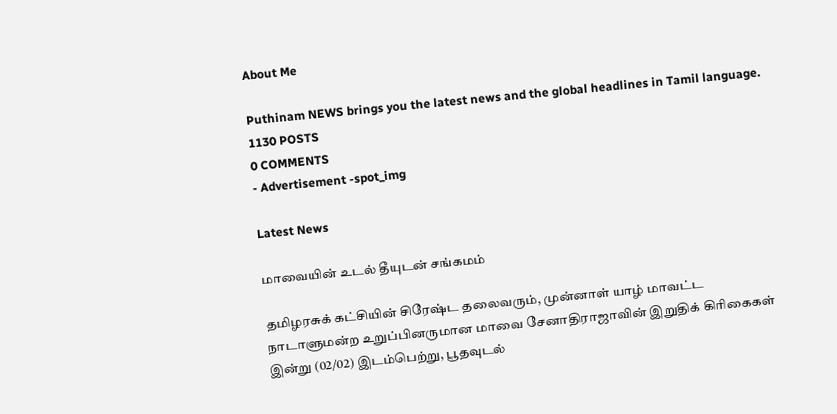About Me

Puthinam NEWS brings you the latest news and the global headlines in Tamil language.
1130 POSTS
0 COMMENTS
- Advertisement -spot_img

Latest News

மாவையின் உடல் தீயுடன் சங்கமம்

தமிழரசுக் கட்சியின் சிரேஷ்ட தலைவரும், முன்னாள் யாழ் மாவட்ட நாடாளுமன்ற உறுப்பினருமான மாவை சேனாதிராஜாவின் இறுதிக் கிரிகைகள் இன்று (02/02) இடம்பெற்று, பூதவுடல்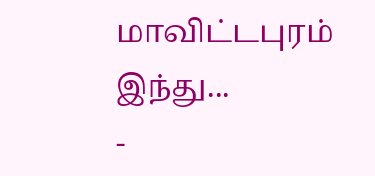மாவிட்டபுரம் இந்து...
-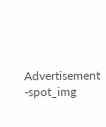Advertisement -spot_img